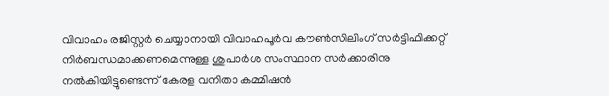വിവാഹം രജിസ്റ്റര്‍ ചെയ്യാനായി വിവാഹപൂര്‍വ കൗണ്‍സിലിംഗ് സര്‍ട്ടിഫിക്കറ്റ് നിര്‍ബന്ധമാക്കണമെന്നുള്ള ശുപാര്‍ശ സംസ്ഥാന സര്‍ക്കാരിനു നല്‍കിയിട്ടുണ്ടെന്ന് കേരള വനിതാ കമ്മിഷന്‍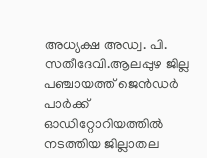അധ്യക്ഷ അഡ്വ. പി. സതീദേവി.ആലപ്പുഴ ജില്ല പഞ്ചായത്ത് ജെന്‍ഡര്‍ പാര്‍ക്ക് ഓഡിറ്റോറിയത്തില്‍ നടത്തിയ ജില്ലാതല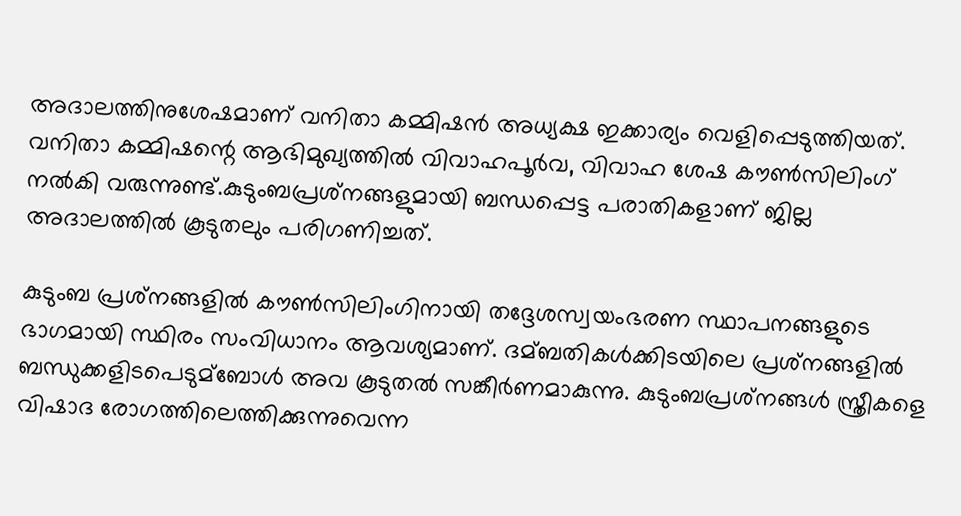അദാലത്തിനുശേഷമാണ് വനിതാ കമ്മിഷന്‍ അധ്യക്ഷ ഇക്കാര്യം വെളിപ്പെടുത്തിയത്. വനിതാ കമ്മിഷന്റെ ആഭിമുഖ്യത്തില്‍ വിവാഹപൂര്‍വ, വിവാഹ ശേഷ കൗണ്‍സിലിംഗ് നല്‍കി വരുന്നുണ്ട്.കുടുംബപ്രശ്‌നങ്ങളുമായി ബന്ധപ്പെട്ട പരാതികളാണ് ജില്ല അദാലത്തില്‍ കൂടുതലും പരിഗണിച്ചത്.

കുടുംബ പ്രശ്‌നങ്ങളില്‍ കൗണ്‍സിലിംഗിനായി തദ്ദേശസ്വയംഭരണ സ്ഥാപനങ്ങളുടെ ഭാഗമായി സ്ഥിരം സംവിധാനം ആവശ്യമാണ്. ദമ്ബതികള്‍ക്കിടയിലെ പ്രശ്‌നങ്ങളില്‍ ബന്ധുക്കളിടപെടുമ്ബോള്‍ അവ കൂടുതല്‍ സങ്കീര്‍ണമാകുന്നു. കുടുംബപ്രശ്‌നങ്ങള്‍ സ്ത്രീകളെ വിഷാദ രോഗത്തിലെത്തിക്കുന്നുവെന്ന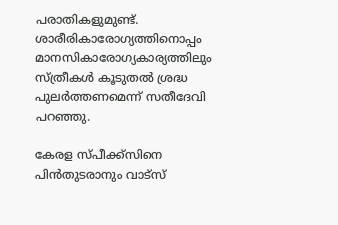പരാതികളുമുണ്ട്. ശാരീരികാരോഗ്യത്തിനൊപ്പം മാനസികാരോഗ്യകാര്യത്തിലും സ്ത്രീകള്‍ കൂടുതല്‍ ശ്രദ്ധ പുലര്‍ത്തണമെന്ന് സതീദേവി പറഞ്ഞു.

കേരള സ്പീക്ക്സിനെ പിൻതുടരാനും വാട്സ്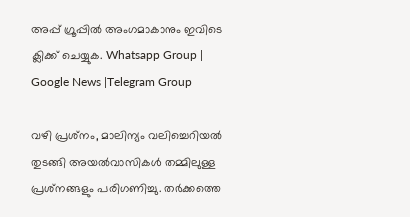അപ്പ് ഗ്രൂപ്പിൽ അംഗമാകാനും ഇവിടെ ക്ലിക്ക് ചെയ്യുക. Whatsapp Group | Google News |Telegram Group

വഴി പ്രശ്‌നം, മാലിന്യം വലിച്ചെറിയല്‍ തുടങ്ങി അയല്‍വാസികള്‍ തമ്മിലുള്ള പ്രശ്‌നങ്ങളും പരിഗണിച്ചു. തര്‍ക്കത്തെ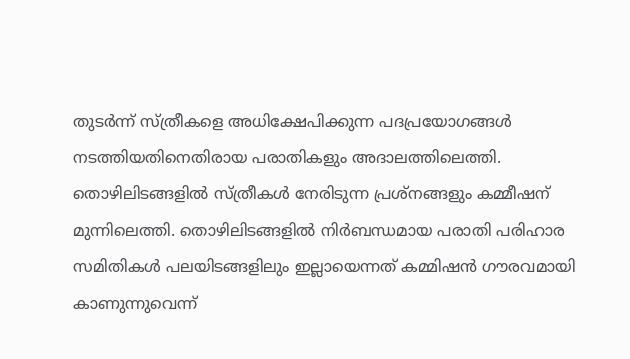തുടര്‍ന്ന് സ്ത്രീകളെ അധിക്ഷേപിക്കുന്ന പദപ്രയോഗങ്ങള്‍ നടത്തിയതിനെതിരായ പരാതികളും അദാലത്തിലെത്തി. തൊഴിലിടങ്ങളില്‍ സ്ത്രീകള്‍ നേരിടുന്ന പ്രശ്‌നങ്ങളും കമ്മീഷന് മുന്നിലെത്തി. തൊഴിലിടങ്ങളില്‍ നിര്‍ബന്ധമായ പരാതി പരിഹാര സമിതികള്‍ പലയിടങ്ങളിലും ഇല്ലായെന്നത് കമ്മിഷന്‍ ഗൗരവമായി കാണുന്നുവെന്ന്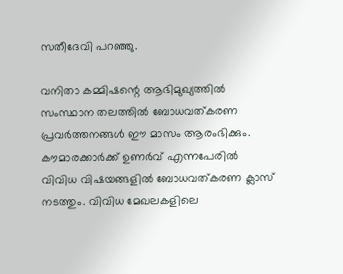സതീദേവി പറഞ്ഞു.

വനിതാ കമ്മിഷന്റെ ആഭിമുഖ്യത്തില്‍ സംസ്ഥാന തലത്തില്‍ ബോധവത്കരണ പ്രവര്‍ത്തനങ്ങള്‍ ഈ മാസം ആരംഭിക്കും. കൗമാരക്കാര്‍ക്ക് ഉണര്‍വ് എന്നപേരില്‍ വിവിധ വിഷയങ്ങളില്‍ ബോധവത്കരണ ക്ലാസ് നടത്തും. വിവിധ മേഖലകളിലെ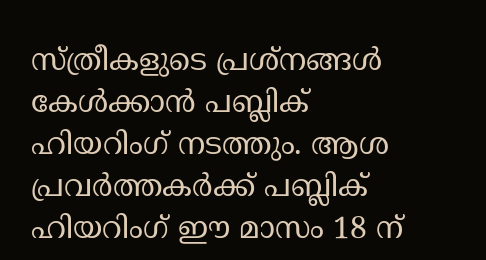സ്ത്രീകളുടെ പ്രശ്‌നങ്ങള്‍ കേള്‍ക്കാന്‍ പബ്ലിക് ഹിയറിംഗ് നടത്തും. ആശ പ്രവര്‍ത്തകര്‍ക്ക് പബ്ലിക് ഹിയറിംഗ് ഈ മാസം 18 ന്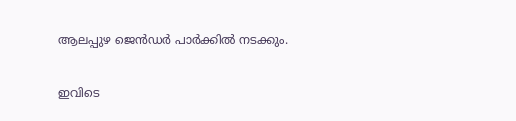ആലപ്പുഴ ജെന്‍ഡര്‍ പാര്‍ക്കില്‍ നടക്കും.

ഇവിടെ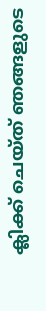ക്ലിക്ക് ചെയ്ത് ഞങ്ങളുടെ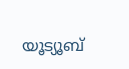യൂട്യൂബ്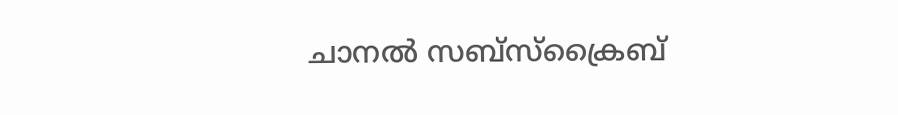ചാനൽ സബ്സ്ക്രൈബ്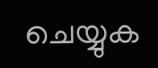ചെയ്യുക